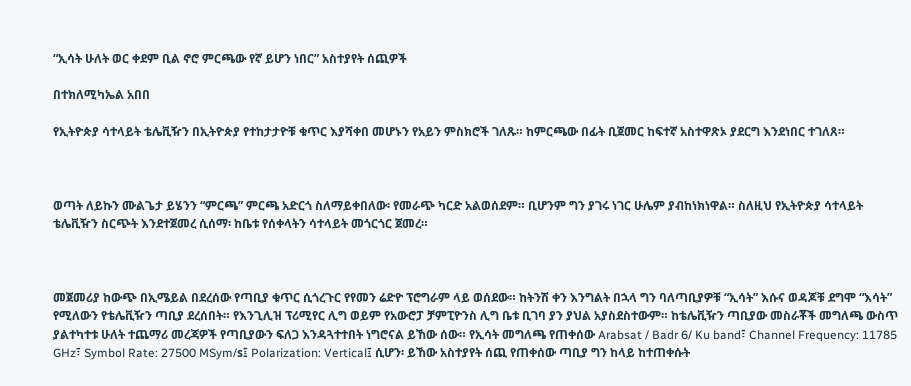“ኢሳት ሁለት ወር ቀደም ቢል ኖሮ ምርጫው የኛ ይሆን ነበር” አስተያየት ሰጪዎች

በተክለሚካኤል አበበ

የኢትዮጵያ ሳተላይት ቴሌቪዥን በኢትዮጵያ የተከታታዮቹ ቁጥር እያሻቀበ መሆኑን የአይን ምስክሮች ገለጹ። ከምርጫው በፊት ቢጀመር ከፍተኛ አስተዋጽኦ ያደርግ እንደነበር ተገለጸ።



ወጣት ለይኩን ሙልጌታ ይሄንን “ምርጫ” ምርጫ አድርጎ ስለማይቀበለው፡ የመራጭ ካርድ አልወሰደም። ቢሆንም ግን ያገሩ ነገር ሁሌም ያብከነክነዋል። ስለዚህ የኢትዮጵያ ሳተላይት ቴሌቪዥን ስርጭት እንደተጀመረ ሲሰማ፡ ከቤቱ የሰቀላትን ሳተላይት መጎርጎር ጀመረ።



መጀመሪያ ከውጭ በኢሜይል በደረሰው የጣቢያ ቁጥር ሲጎረጉር የየመን ሬድዮ ፕሮግራም ላይ ወሰደው። ከትንሽ ቀን እንግልት በኋላ ግን ባለጣቢያዎቹ “ኢሳት” እሱና ወዳጆቹ ደግሞ “እሳት” የሚለውን የቴሌቪዥን ጣቢያ ደረሰበት። የእንጊሊዝ ፕሪሚየር ሊግ ወይም የአውሮፓ ቻምፒዮንስ ሊግ ቤቱ ቢገባ ያን ያህል አያስደስተውም። ከቴሌቪዥን ጣቢያው መስራቾች መግለጫ ውስጥ ያልተካተቱ ሁለት ተጨማሪ መረጃዎች የጣቢያውን ፍለጋ እንዳጓተተበት ነግሮናል ይኸው ሰው። የኢሳት መግለጫ የጠቀሰው Arabsat / Badr 6/ Ku band፣ Channel Frequency: 11785 GHz፣ Symbol Rate: 27500 MSym/s፤ Polarization: Vertical፤ ሲሆን፡ ይኸው አስተያየት ሰጪ የጠቀሰው ጣቢያ ግን ከላይ ከተጠቀሱት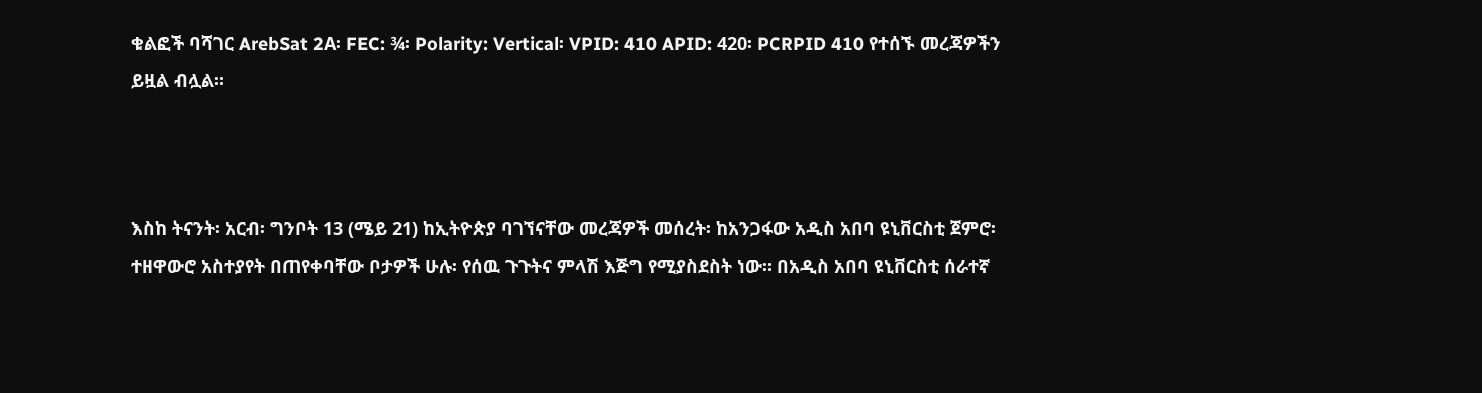ቁልፎች ባሻገር ArebSat 2A፡ FEC: ¾፡ Polarity: Vertical፡ VPID: 410 APID: 420፡ PCRPID 410 የተሰኙ መረጃዎችን ይዟል ብሏል።



እስከ ትናንት፡ አርብ፡ ግንቦት 13 (ሜይ 21) ከኢትዮጵያ ባገኘናቸው መረጃዎች መሰረት፡ ከአንጋፋው አዲስ አበባ ዩኒቨርስቲ ጀምሮ፡ ተዘዋውሮ አስተያየት በጠየቀባቸው ቦታዎች ሁሉ፡ የሰዉ ጉጉትና ምላሽ እጅግ የሚያስደስት ነው። በአዲስ አበባ ዩኒቨርስቲ ሰራተኛ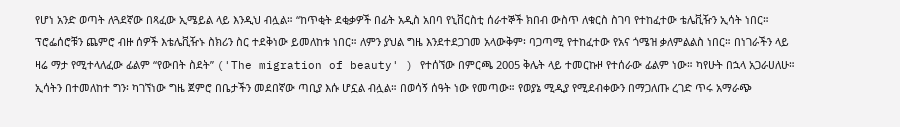የሆነ አንድ ወጣት ለጓደኛው በጻፈው ኢሜይል ላይ እንዲህ ብሏል። “ከጥቂት ደቂቃዎች በፊት አዲስ አበባ የኒቨርስቲ ሰራተኞች ክበብ ውስጥ ለቁርስ ስገባ የተከፈተው ቴሌቪዥን ኢሳት ነበር። ፕሮፌሰሮቹን ጨምሮ ብዙ ሰዎች እቴሌቪዥኑ ስክሪን ስር ተደቅነው ይመለከቱ ነበር። ለምን ያህል ግዜ እንደተደጋገመ አላውቅም፡ ባጋጣሚ የተከፈተው የአና ጎሜዝ ቃለምልልስ ነበር። በነገራችን ላይ ዛሬ ማታ የሚተላለፈው ፊልም “የውበት ስደት” ('The migration of beauty' ) የተሰኘው በምርጫ 2005 ቅሌት ላይ ተመርኩዞ የተሰራው ፊልም ነው። ካየሁት በኋላ አጋራሀለሁ። ኢሳትን በተመለከተ ግን፡ ካገኘነው ግዜ ጀምሮ በቤታችን መደበኛው ጣቢያ እሱ ሆኗል ብሏል። በወሳኝ ሰዓት ነው የመጣው። የወያኔ ሚዲያ የሚደብቀውን በማጋለጡ ረገድ ጥሩ አማራጭ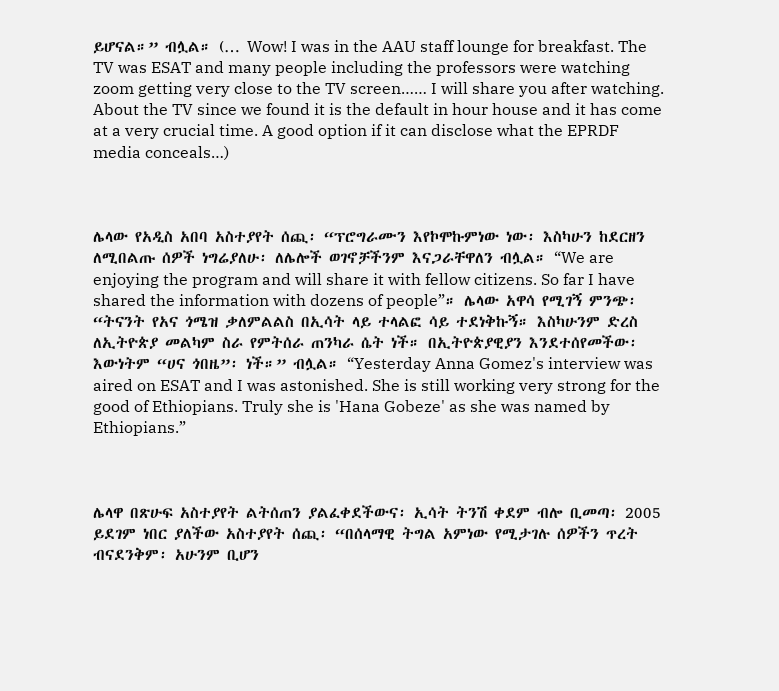ይሆናል።” ብሏል። (… Wow! I was in the AAU staff lounge for breakfast. The TV was ESAT and many people including the professors were watching zoom getting very close to the TV screen…… I will share you after watching. About the TV since we found it is the default in hour house and it has come at a very crucial time. A good option if it can disclose what the EPRDF media conceals…)



ሌላው የአዲስ አበባ አስተያየት ሰጪ፡ “ፕሮግራሙን እየኮሞኩምነው ነው፡ እስካሁን ከደርዘን ለሚበልጡ ሰዎች ነግሬያለሁ፡ ለሌሎች ወገኖቻችንም እናጋራቸዋለን ብሏል። “We are enjoying the program and will share it with fellow citizens. So far I have shared the information with dozens of people”። ሌላው አዋሳ የሚገኝ ምንጭ፡ “ትናንት የአና ጎሜዝ ቃለምልልስ በኢሳት ላይ ተላልፎ ሳይ ተደነቅኩኝ። እስካሁንም ድረስ ለኢትዮጵያ መልካም ስራ የምትሰራ ጠንካራ ሴት ነች። በኢትዮጵያዊያን እንደተሰየመችው፡ እውነትም “ሀና ጎበዜ”፡ ነች።” ብሏል። “Yesterday Anna Gomez's interview was aired on ESAT and I was astonished. She is still working very strong for the good of Ethiopians. Truly she is 'Hana Gobeze' as she was named by Ethiopians.”



ሌላዋ በጽሁፍ አስተያየት ልትሰጠን ያልፈቀደችውና፡ ኢሳት ትንሽ ቀደም ብሎ ቢመጣ፡ 2005 ይደገም ነበር ያለችው አስተያየት ሰጪ፡ “በሰላማዊ ትግል አምነው የሚታገሉ ሰዎችን ጥረት ብናደንቅም፡ አሁንም ቢሆን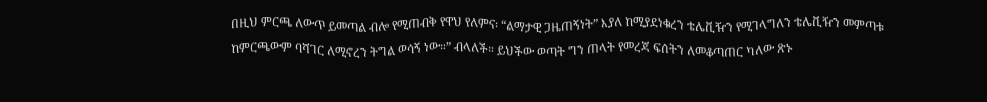በዚህ ምርጫ ለውጥ ይመጣል ብሎ የሚጠብቅ የዋህ የለምና፡ “ልማታዊ ጋዜጠኝነት” እያለ ከሚያደነቁረን ቴሌቪዥን የሚገላግለን ቴሌቪዥን መምጣቱ ከምርጫውም ባሻገር ለሚኖረን ትግል ወሳኝ ነው።” ብላለች። ይህችው ወጣት ግን ጠላት የመረጃ ፍሰትን ለመቆጣጠር ካለው ጽኑ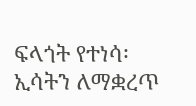ፍላጎት የተነሳ፡ ኢሳትን ለማቋረጥ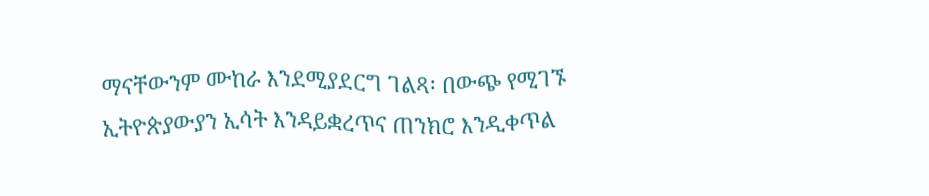ማናቸውንም ሙከራ እንደሚያደርግ ገልጻ፡ በውጭ የሚገኙ ኢትዮጵያውያን ኢሳት እንዳይቋረጥና ጠንክሮ እንዲቀጥል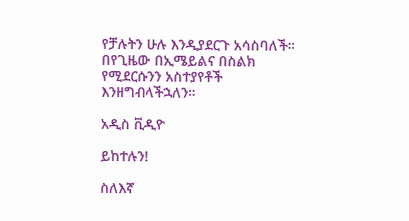የቻሉትን ሁሉ እንዲያደርጉ አሳስባለች። በየጊዜው በኢሜይልና በስልክ የሚደርሱንን አስተያየቶች እንዘግብላችኋለን።

አዲስ ቪዲዮ

ይከተሉን!

ስለእኛ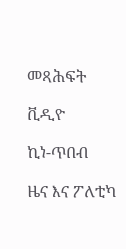መጻሕፍት

ቪዲዮ

ኪነ-ጥበብ

ዜና እና ፖለቲካ